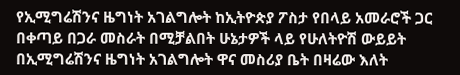የኢሚግሬሽንና ዜግነት አገልግሎት ከኢትዮጵያ ፖስታ የበላይ አመራሮች ጋር በቀጣይ በጋራ መስራት በሚቻልበት ሁኔታዎች ላይ የሁለትዮሽ ውይይት በኢሚግሬሽንና ዜግነት አገልግሎት ዋና መስሪያ ቤት በዛሬው እለት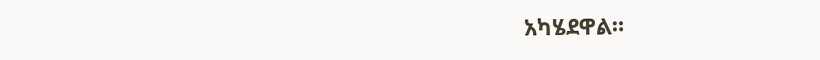አካሄደዋል።